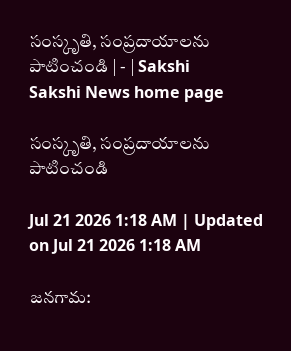సంస్కృతి, సంప్రదాయాలను పాటించండి | - | Sakshi
Sakshi News home page

సంస్కృతి, సంప్రదాయాలను పాటించండి

Jul 21 2026 1:18 AM | Updated on Jul 21 2026 1:18 AM

జనగామ: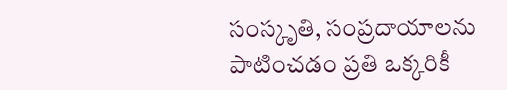సంస్కృతి, సంప్రదాయాలను పాటించడం ప్రతి ఒక్కరికీ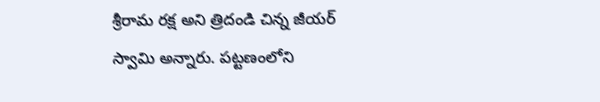శ్రీరామ రక్ష అని త్రిదండి చిన్న జీయర్‌ స్వామి అన్నారు. పట్టణంలోని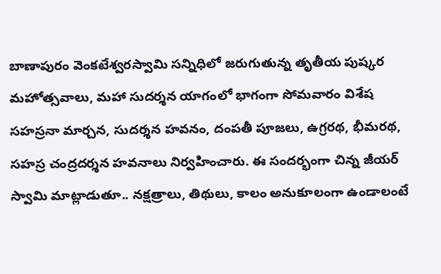బాణాపురం వెంకటేశ్వరస్వామి సన్నిధిలో జరుగుతున్న తృతీయ పుష్కర మహోత్సవాలు, మహా సుదర్శన యాగంలో భాగంగా సోమవారం విశేష సహస్రనా మార్చన, సుదర్శన హవనం, దంపతీ పూజలు, ఉగ్రరథ, భీమరథ, సహస్ర చంద్రదర్శన హవనాలు నిర్వహించారు. ఈ సందర్భంగా చిన్న జీయర్‌ స్వామి మాట్లాడుతూ.. నక్షత్రాలు, తిథులు, కాలం అనుకూలంగా ఉండాలంటే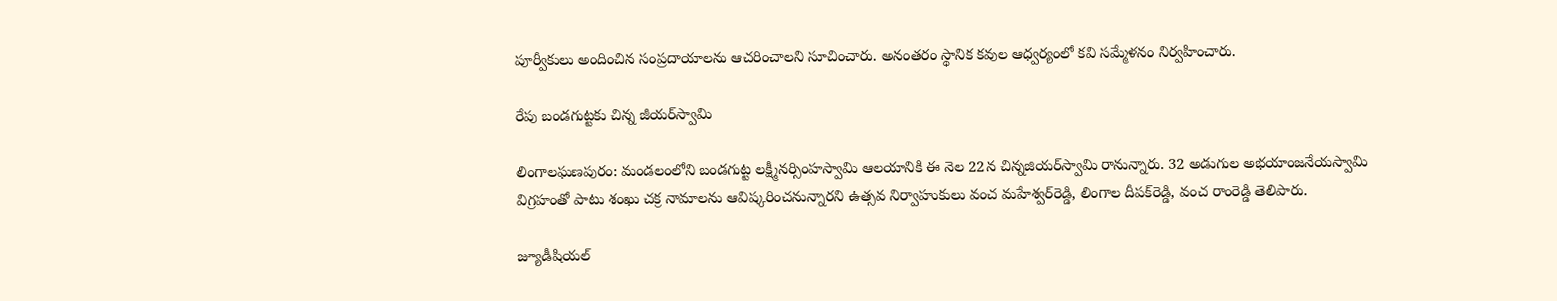పూర్వీకులు అందించిన సంప్రదాయాలను ఆచరించాలని సూచించారు. అనంతరం స్థానిక కవుల ఆధ్వర్యంలో కవి సమ్మేళనం నిర్వహించారు.

రేపు బండగుట్టకు చిన్న జీయర్‌స్వామి

లింగాలఘణపురం: మండలంలోని బండగుట్ట లక్ష్మీనర్సింహస్వామి ఆలయానికి ఈ నెల 22న చిన్నజియర్‌స్వామి రానున్నారు. 32 అడుగుల అభయాంజనేయస్వామి విగ్రహంతో పాటు శంఖు చక్ర నామాలను ఆవిష్కరించనున్నారని ఉత్సవ నిర్వాహుకులు వంచ మహేశ్వర్‌రెడ్డి, లింగాల దీపక్‌రెడ్డి, వంచ రాంరెడ్డి తెలిపారు.

జ్యూడీషియల్‌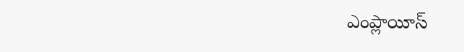ఎంప్లాయీస్‌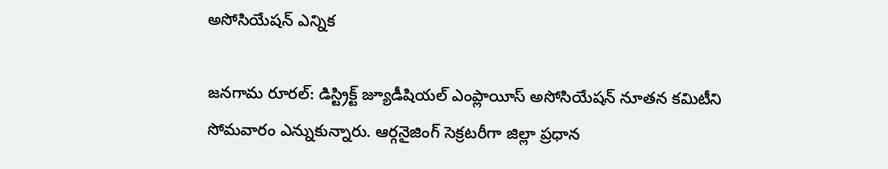అసోసియేషన్‌ ఎన్నిక

జనగామ రూరల్‌: డిస్ట్రిక్ట్‌ జ్యూడీషియల్‌ ఎంప్లాయీస్‌ అసోసియేషన్‌ నూతన కమిటీని సోమవారం ఎన్నుకున్నారు. ఆర్గనైజింగ్‌ సెక్రటరీగా జిల్లా ప్రధాన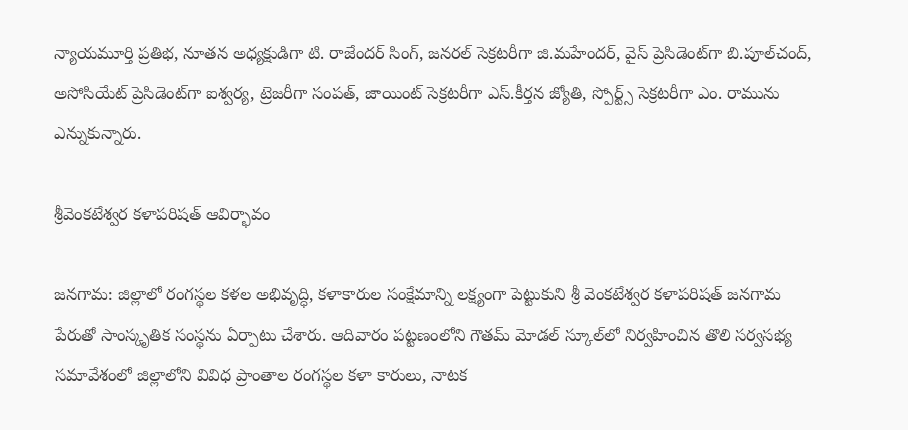న్యాయమూర్తి ప్రతిభ, నూతన అధ్యక్షుడిగా టి. రాజేందర్‌ సింగ్‌, జనరల్‌ సెక్రటరీగా జి.మహేందర్‌, వైస్‌ ప్రెసిడెంట్‌గా బి.పూల్‌చంద్‌, అసోసియేట్‌ ప్రెసిడెంట్‌గా ఐశ్వర్య, ట్రెజరీగా సంపత్‌, జాయింట్‌ సెక్రటరీగా ఎస్‌.కీర్తన జ్యోతి, స్పోర్ట్స్‌ సెక్రటరీగా ఎం. రామును ఎన్నుకున్నారు.

శ్రీవెంకటేశ్వర కళాపరిషత్‌ ఆవిర్భావం

జనగామ: జిల్లాలో రంగస్థల కళల అభివృద్ధి, కళాకారుల సంక్షేమాన్ని లక్ష్యంగా పెట్టుకుని శ్రీ వెంకటేశ్వర కళాపరిషత్‌ జనగామ పేరుతో సాంస్కృతిక సంస్థను ఏర్పాటు చేశారు. ఆదివారం పట్టణంలోని గౌతమ్‌ మోడల్‌ స్కూల్‌లో నిర్వహించిన తొలి సర్వసభ్య సమావేశంలో జిల్లాలోని వివిధ ప్రాంతాల రంగస్థల కళా కారులు, నాటక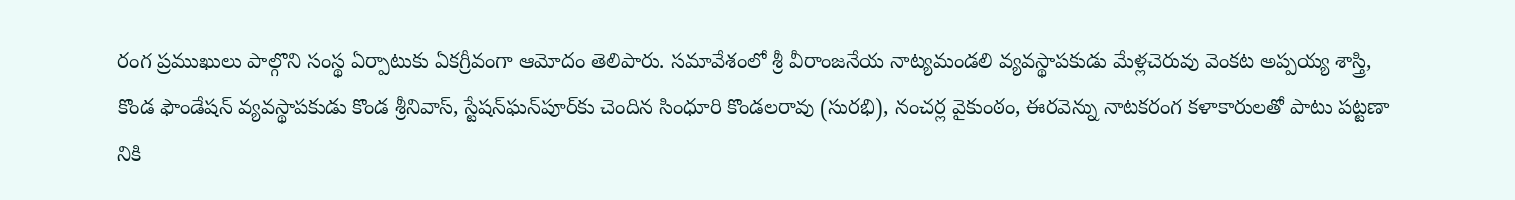రంగ ప్రముఖులు పాల్గొని సంస్థ ఏర్పాటుకు ఏకగ్రీవంగా ఆమోదం తెలిపారు. సమావేశంలో శ్రీ వీరాంజనేయ నాట్యమండలి వ్యవస్థాపకుడు మేళ్లచెరువు వెంకట అప్పయ్య శాస్త్రి, కొండ ఫౌండేషన్‌ వ్యవస్థాపకుడు కొండ శ్రీనివాస్‌, స్టేషన్‌ఘన్‌పూర్‌కు చెందిన సింధూరి కొండలరావు (సురభి), నంచర్ల వైకుంఠం, ఈరవెన్ను నాటకరంగ కళాకారులతో పాటు పట్టణా నికి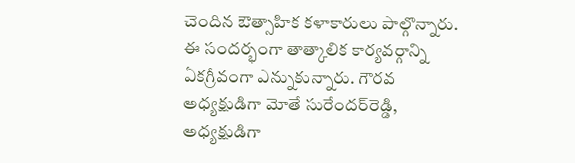చెందిన ఔత్సాహిక కళాకారులు పాల్గొన్నారు. ఈ సందర్భంగా తాత్కాలిక కార్యవర్గాన్ని ఏకగ్రీవంగా ఎన్నుకున్నారు. గౌరవ అధ్యక్షుడిగా మోతే సురేందర్‌రెడ్డి, అధ్యక్షుడిగా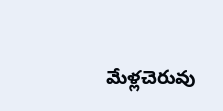మేళ్లచెరువు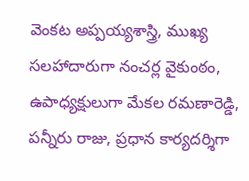వెంకట అప్పయ్యశాస్త్రి, ముఖ్య సలహాదారుగా నంచర్ల వైకుంఠం, ఉపాధ్యక్షులుగా మేకల రమణారెడ్డి, పన్నీరు రాజు, ప్రధాన కార్యదర్శిగా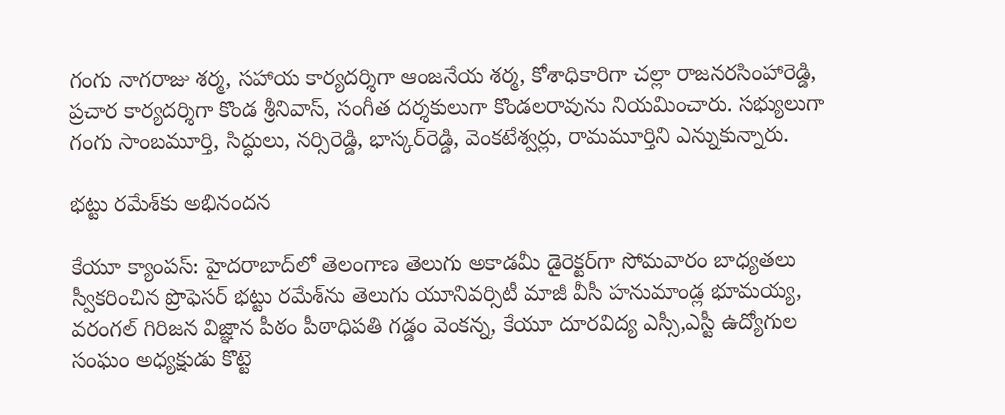గంగు నాగరాజు శర్మ, సహాయ కార్యదర్శిగా ఆంజనేయ శర్మ, కోశాధికారిగా చల్లా రాజనరసింహారెడ్డి, ప్రచార కార్యదర్శిగా కొండ శ్రీనివాస్‌, సంగీత దర్శకులుగా కొండలరావును నియమించారు. సభ్యులుగా గంగు సాంబమూర్తి, సిద్ధులు, నర్సిరెడ్డి, భాస్కర్‌రెడ్డి, వెంకటేశ్వర్లు, రామమూర్తిని ఎన్నుకున్నారు.

భట్టు రమేశ్‌కు అభినందన

కేయూ క్యాంపస్‌: హైదరాబాద్‌లో తెలంగాణ తెలుగు అకాడమీ డైరెక్టర్‌గా సోమవారం బాధ్యతలు స్వీకరించిన ప్రొఫెసర్‌ భట్టు రమేశ్‌ను తెలుగు యూనివర్సిటీ మాజీ వీసీ హనుమాండ్ల భూమయ్య, వరంగల్‌ గిరిజన విజ్ఞాన పీఠం పీఠాధిపతి గడ్డం వెంకన్న, కేయూ దూరవిద్య ఎస్సీ,ఎస్టీ ఉద్యోగుల సంఘం అధ్యక్షుడు కొట్టె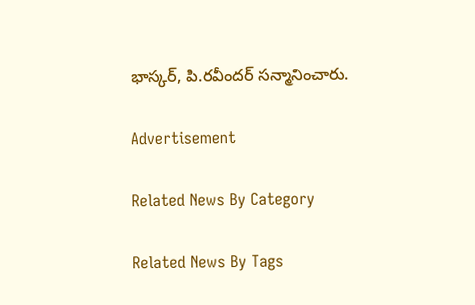భాస్కర్‌, పి.రవీందర్‌ సన్మానించారు.

Advertisement

Related News By Category

Related News By Tags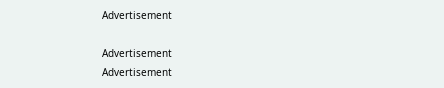Advertisement

Advertisement
Advertisement